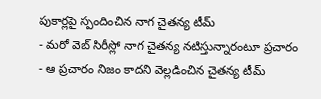పుకార్లపై స్పందించిన నాగ చైతన్య టీమ్
- మరో వెబ్ సిరీస్లో నాగ చైతన్య నటిస్తున్నారంటూ ప్రచారం
- ఆ ప్రచారం నిజం కాదని వెల్లడించిన చైతన్య టీమ్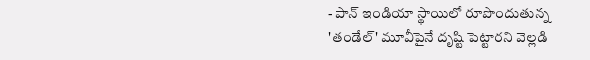- పాన్ ఇండియా స్థాయిలో రూపొందుతున్న 'తండేల్' మూవీపైనే దృష్టి పెట్టారని వెల్లడి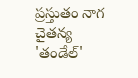ప్రస్తుతం నాగ చైతన్య 'తండేల్'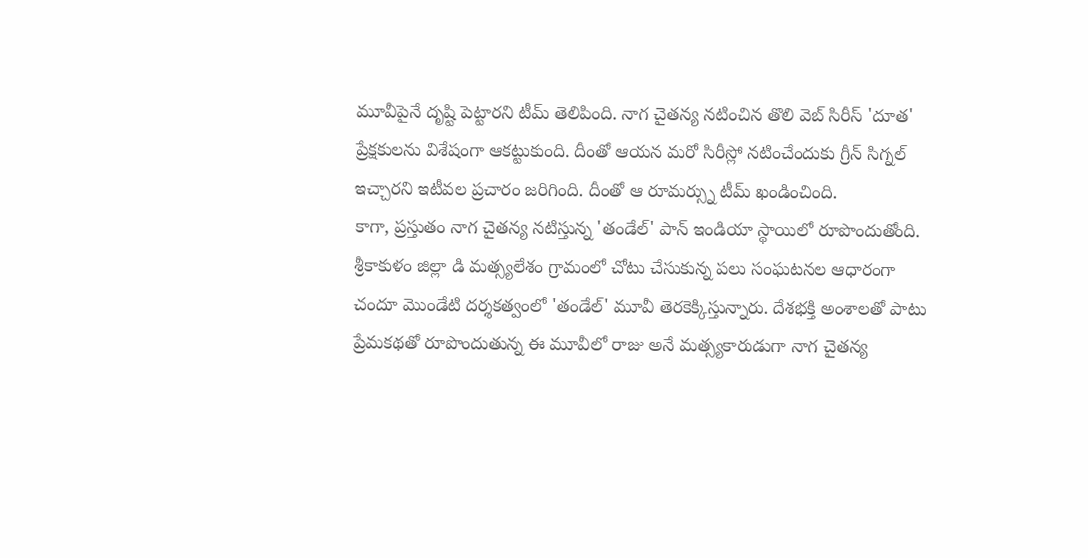మూవీపైనే దృష్టి పెట్టారని టీమ్ తెలిపింది. నాగ చైతన్య నటించిన తొలి వెబ్ సిరీస్ 'దూత' ప్రేక్షకులను విశేషంగా ఆకట్టుకుంది. దీంతో ఆయన మరో సిరీస్లో నటించేందుకు గ్రీన్ సిగ్నల్ ఇచ్చారని ఇటీవల ప్రచారం జరిగింది. దీంతో ఆ రూమర్స్ను టీమ్ ఖండించింది.
కాగా, ప్రస్తుతం నాగ చైతన్య నటిస్తున్న 'తండేల్' పాన్ ఇండియా స్థాయిలో రూపొందుతోంది. శ్రీకాకుళం జిల్లా డి మత్స్యలేశం గ్రామంలో చోటు చేసుకున్న పలు సంఘటనల ఆధారంగా చందూ మొండేటి దర్శకత్వంలో 'తండేల్' మూవీ తెరకెక్కిస్తున్నారు. దేశభక్తి అంశాలతో పాటు ప్రేమకథతో రూపొందుతున్న ఈ మూవీలో రాజు అనే మత్స్యకారుడుగా నాగ చైతన్య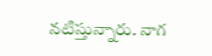నటిస్తున్నారు. నాగ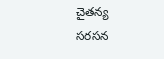చైతన్య సరసన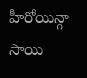హీరోయిన్గా సాయి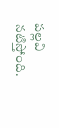పల్లవి నటిస్తోంది.